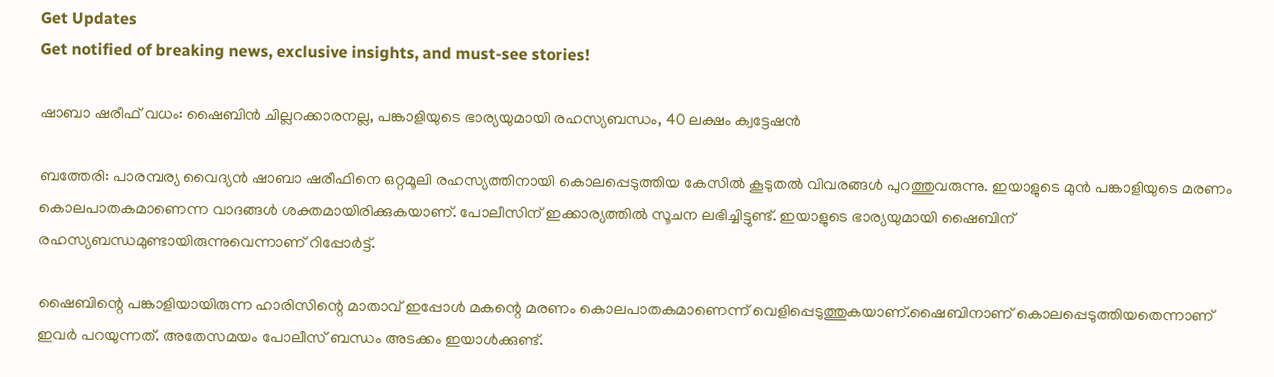Get Updates
Get notified of breaking news, exclusive insights, and must-see stories!

ഷാബാ ഷരീഫ് വധം: ഷൈബിന്‍ ചില്ലറക്കാരനല്ല, പങ്കാളിയുടെ ഭാര്യയുമായി രഹസ്യബന്ധം, 40 ലക്ഷം ക്വട്ടേഷന്‍

ബത്തേരി: പാരമ്പര്യ വൈദ്യന്‍ ഷാബാ ഷരീഫിനെ ഒറ്റമൂലി രഹസ്യത്തിനായി കൊലപ്പെടുത്തിയ കേസില്‍ കൂടുതല്‍ വിവരങ്ങള്‍ പുറത്തുവരുന്നു. ഇയാളുടെ മുന്‍ പങ്കാളിയുടെ മരണം കൊലപാതകമാണെന്ന വാദങ്ങള്‍ ശക്തമായിരിക്കുകയാണ്. പോലീസിന് ഇക്കാര്യത്തില്‍ സൂചന ലഭിച്ചിട്ടുണ്ട്. ഇയാളുടെ ഭാര്യയുമായി ഷൈബിന് രഹസ്യബന്ധമുണ്ടായിരുന്നുവെന്നാണ് റിപ്പോര്‍ട്ട്.

ഷൈബിന്റെ പങ്കാളിയായിരുന്ന ഹാരിസിന്റെ മാതാവ് ഇപ്പോള്‍ മകന്റെ മരണം കൊലപാതകമാണെന്ന് വെളിപ്പെടുത്തുകയാണ്.ഷൈബിനാണ് കൊലപ്പെടുത്തിയതെന്നാണ് ഇവര്‍ പറയുന്നത്. അതേസമയം പോലീസ് ബന്ധം അടക്കം ഇയാള്‍ക്കുണ്ട്.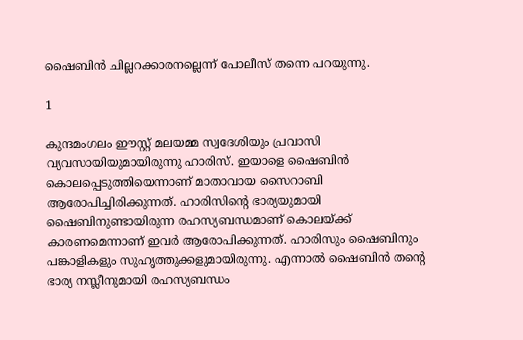ഷൈബിന്‍ ചില്ലറക്കാരനല്ലെന്ന് പോലീസ് തന്നെ പറയുന്നു.

1

കുന്ദമംഗലം ഈസ്റ്റ് മലയമ്മ സ്വദേശിയും പ്രവാസി വ്യവസായിയുമായിരുന്നു ഹാരിസ്. ഇയാളെ ഷൈബിന്‍ കൊലപ്പെടുത്തിയെന്നാണ് മാതാവായ സൈറാബി ആരോപിച്ചിരിക്കുന്നത്. ഹാരിസിന്റെ ഭാര്യയുമായി ഷൈബിനുണ്ടായിരുന്ന രഹസ്യബന്ധമാണ് കൊലയ്ക്ക് കാരണമെന്നാണ് ഇവര്‍ ആരോപിക്കുന്നത്. ഹാരിസും ഷൈബിനും പങ്കാളികളും സുഹൃത്തുക്കളുമായിരുന്നു. എന്നാല്‍ ഷൈബിന്‍ തന്റെ ഭാര്യ നസ്ലീനുമായി രഹസ്യബന്ധം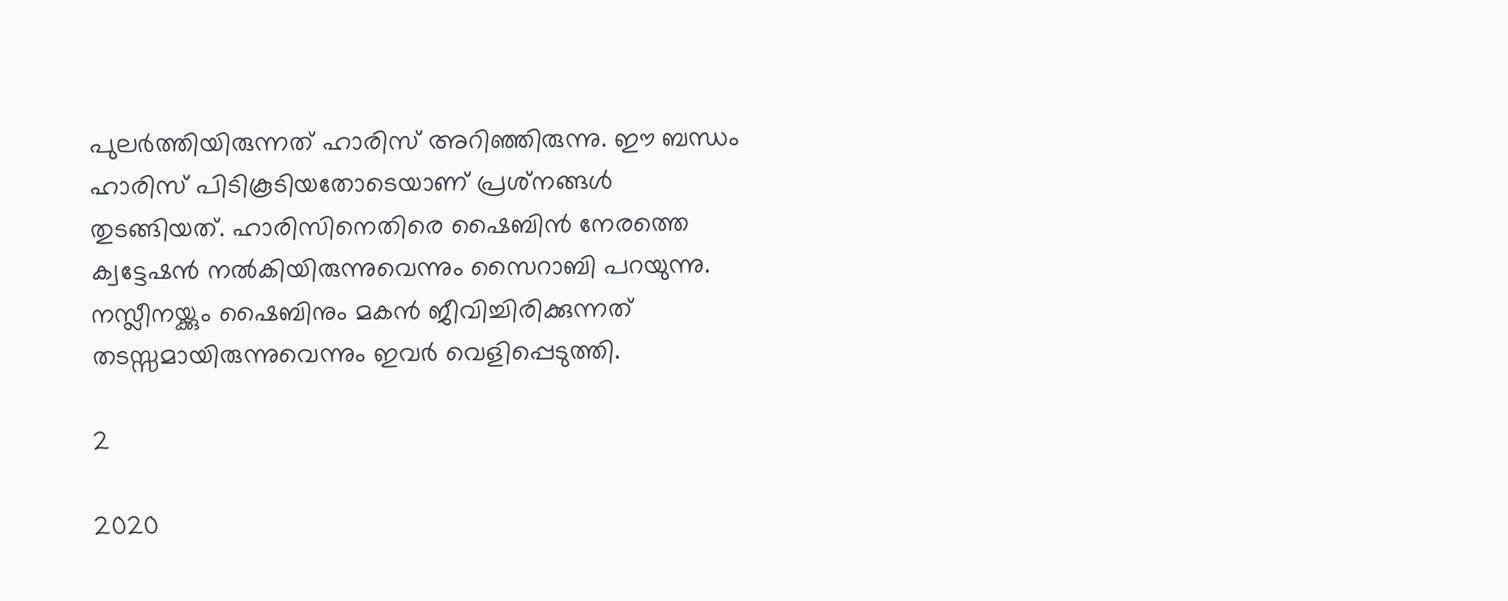പുലര്‍ത്തിയിരുന്നത് ഹാരിസ് അറിഞ്ഞിരുന്നു. ഈ ബന്ധം ഹാരിസ് പിടികൂടിയതോടെയാണ് പ്രശ്‌നങ്ങള്‍ തുടങ്ങിയത്. ഹാരിസിനെതിരെ ഷൈബിന്‍ നേരത്തെ ക്വട്ടേഷന്‍ നല്‍കിയിരുന്നുവെന്നും സൈറാബി പറയുന്നു. നസ്ലീനയ്ക്കും ഷൈബിനും മകന്‍ ജീവിച്ചിരിക്കുന്നത് തടസ്സമായിരുന്നുവെന്നും ഇവര്‍ വെളിപ്പെടുത്തി.

2

2020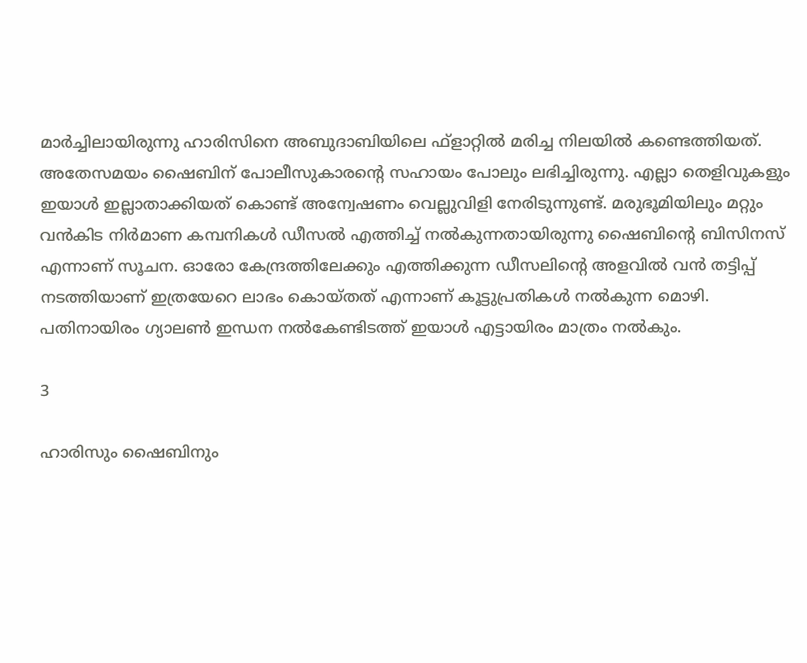മാര്‍ച്ചിലായിരുന്നു ഹാരിസിനെ അബുദാബിയിലെ ഫ്‌ളാറ്റില്‍ മരിച്ച നിലയില്‍ കണ്ടെത്തിയത്. അതേസമയം ഷൈബിന് പോലീസുകാരന്റെ സഹായം പോലും ലഭിച്ചിരുന്നു. എല്ലാ തെളിവുകളും ഇയാള്‍ ഇല്ലാതാക്കിയത് കൊണ്ട് അന്വേഷണം വെല്ലുവിളി നേരിടുന്നുണ്ട്. മരുഭൂമിയിലും മറ്റും വന്‍കിട നിര്‍മാണ കമ്പനികള്‍ ഡീസല്‍ എത്തിച്ച് നല്‍കുന്നതായിരുന്നു ഷൈബിന്റെ ബിസിനസ് എന്നാണ് സൂചന. ഓരോ കേന്ദ്രത്തിലേക്കും എത്തിക്കുന്ന ഡീസലിന്റെ അളവില്‍ വന്‍ തട്ടിപ്പ് നടത്തിയാണ് ഇത്രയേറെ ലാഭം കൊയ്തത് എന്നാണ് കൂട്ടുപ്രതികള്‍ നല്‍കുന്ന മൊഴി. പതിനായിരം ഗ്യാലണ്‍ ഇന്ധന നല്‍കേണ്ടിടത്ത് ഇയാള്‍ എട്ടായിരം മാത്രം നല്‍കും.

3

ഹാരിസും ഷൈബിനും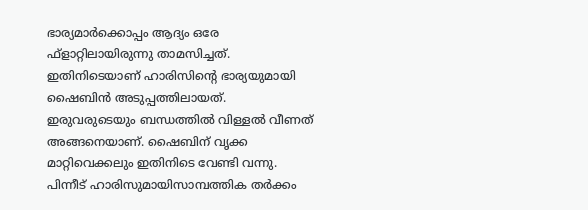ഭാര്യമാര്‍ക്കൊപ്പം ആദ്യം ഒരേ ഫ്‌ളാറ്റിലായിരുന്നു താമസിച്ചത്. ഇതിനിടെയാണ് ഹാരിസിന്റെ ഭാര്യയുമായി ഷൈബിന്‍ അടുപ്പത്തിലായത്. ഇരുവരുടെയും ബന്ധത്തില്‍ വിള്ളല്‍ വീണത് അങ്ങനെയാണ്. ഷൈബിന് വൃക്ക മാറ്റിവെക്കലും ഇതിനിടെ വേണ്ടി വന്നു. പിന്നീട് ഹാരിസുമായിസാമ്പത്തിക തര്‍ക്കം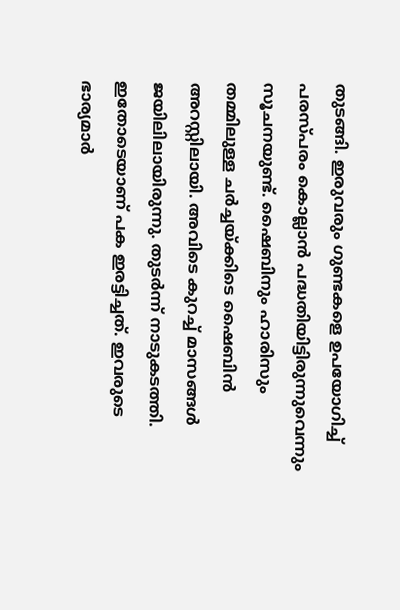തുടങ്ങി. ഇരുവരും ഗുണ്ടകളെ ഉപയോഗിച്ച് പരസ്പരം കൊല്ലാന്‍ പദ്ധതിയിട്ടിരുന്നുവെന്നും സൂചനയുണ്ട്. ഷൈബിനും ഹാരിസും തമ്മിലുള്ള ചര്‍ച്ചയ്ക്കിടെ ഷൈബിന്‍ അറസ്റ്റിലായി. അവിടെ കുറച്ച് മാസങ്ങള്‍ ജയിലിലായിരുന്നു. തുടര്‍ന്ന് നാടുകടത്തി. ഇതോടെയാണ് പക ഇരട്ടിച്ചത്. ഇവരുടെ ഭാര്യമാര്‍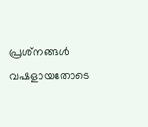പ്രശ്‌നങ്ങള്‍ വഷളായതോടെ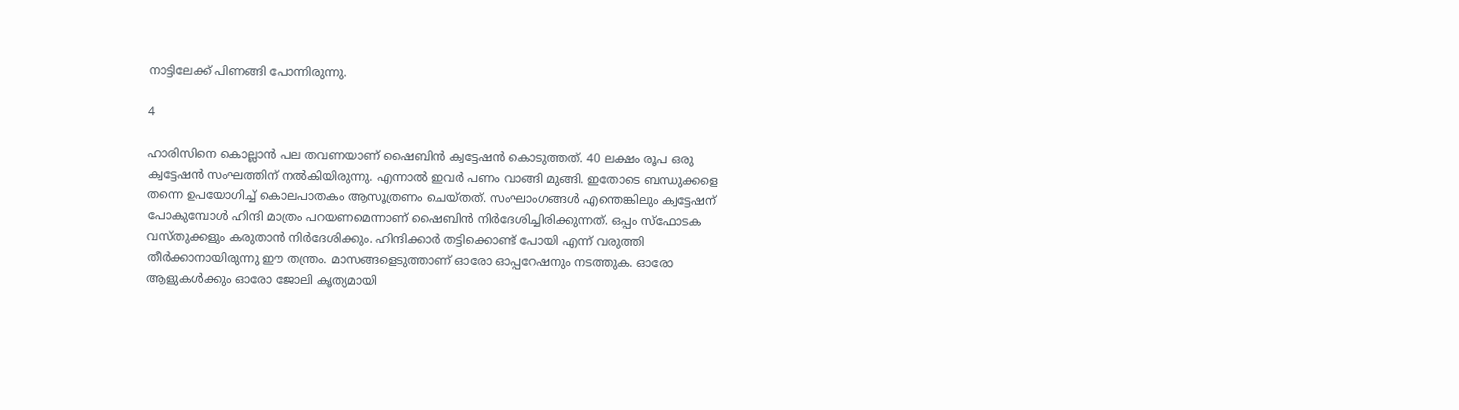നാട്ടിലേക്ക് പിണങ്ങി പോന്നിരുന്നു.

4

ഹാരിസിനെ കൊല്ലാന്‍ പല തവണയാണ് ഷൈബിന്‍ ക്വട്ടേഷന്‍ കൊടുത്തത്. 40 ലക്ഷം രൂപ ഒരു ക്വട്ടേഷന്‍ സംഘത്തിന് നല്‍കിയിരുന്നു. എന്നാല്‍ ഇവര്‍ പണം വാങ്ങി മുങ്ങി. ഇതോടെ ബന്ധുക്കളെ തന്നെ ഉപയോഗിച്ച് കൊലപാതകം ആസൂത്രണം ചെയ്തത്. സംഘാംഗങ്ങള്‍ എന്തെങ്കിലും ക്വട്ടേഷന് പോകുമ്പോള്‍ ഹിന്ദി മാത്രം പറയണമെന്നാണ് ഷൈബിന്‍ നിര്‍ദേശിച്ചിരിക്കുന്നത്. ഒപ്പം സ്‌ഫോടക വസ്തുക്കളും കരുതാന്‍ നിര്‍ദേശിക്കും. ഹിന്ദിക്കാര്‍ തട്ടിക്കൊണ്ട് പോയി എന്ന് വരുത്തി തീര്‍ക്കാനായിരുന്നു ഈ തന്ത്രം. മാസങ്ങളെടുത്താണ് ഓരോ ഓപ്പറേഷനും നടത്തുക. ഓരോ ആളുകള്‍ക്കും ഓരോ ജോലി കൃത്യമായി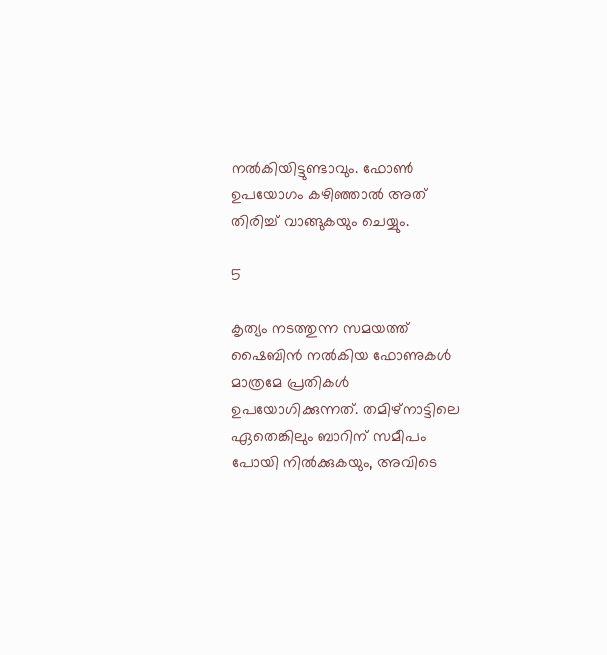നല്‍കിയിട്ടുണ്ടാവും. ഫോണ്‍ ഉപയോഗം കഴിഞ്ഞാല്‍ അത് തിരിച്ച് വാങ്ങുകയും ചെയ്യും.

5

കൃത്യം നടത്തുന്ന സമയത്ത് ഷൈബിന്‍ നല്‍കിയ ഫോണുകള്‍ മാത്രമേ പ്രതികള്‍ ഉപയോഗിക്കുന്നത്. തമിഴ്‌നാട്ടിലെ ഏതെങ്കിലും ബാറിന് സമീപം പോയി നില്‍ക്കുകയും, അവിടെ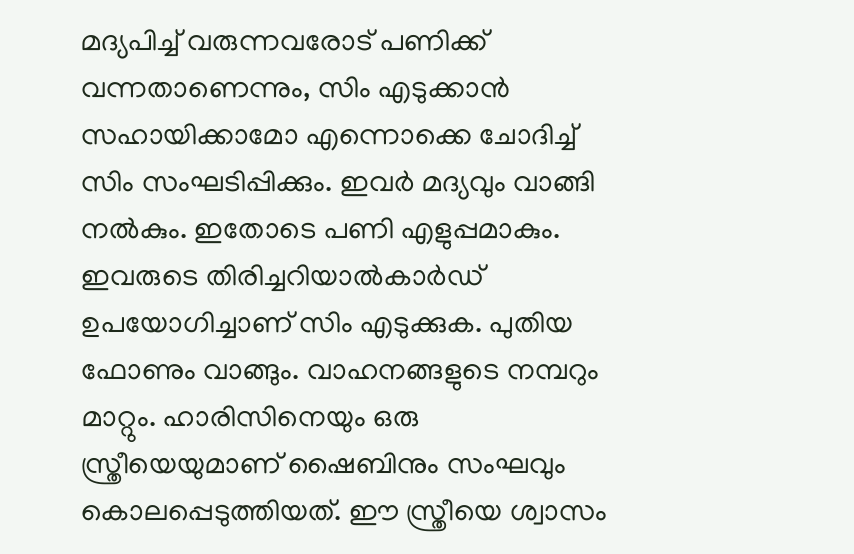മദ്യപിച്ച് വരുന്നവരോട് പണിക്ക് വന്നതാണെന്നും, സിം എടുക്കാന്‍ സഹായിക്കാമോ എന്നൊക്കെ ചോദിച്ച് സിം സംഘടിപ്പിക്കും. ഇവര്‍ മദ്യവും വാങ്ങി നല്‍കും. ഇതോടെ പണി എളുപ്പമാകും. ഇവരുടെ തിരിച്ചറിയാല്‍കാര്‍ഡ് ഉപയോഗിച്ചാണ് സിം എടുക്കുക. പുതിയ ഫോണും വാങ്ങും. വാഹനങ്ങളുടെ നമ്പറും മാറ്റും. ഹാരിസിനെയും ഒരു സ്ത്രീയെയുമാണ് ഷൈബിനും സംഘവും കൊലപ്പെടുത്തിയത്. ഈ സ്ത്രീയെ ശ്വാസം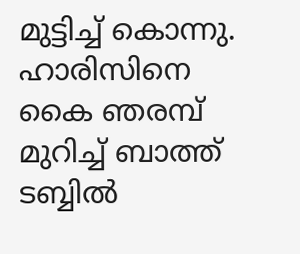മുട്ടിച്ച് കൊന്നു. ഹാരിസിനെ കൈ ഞരമ്പ് മുറിച്ച് ബാത്ത് ടബ്ബില്‍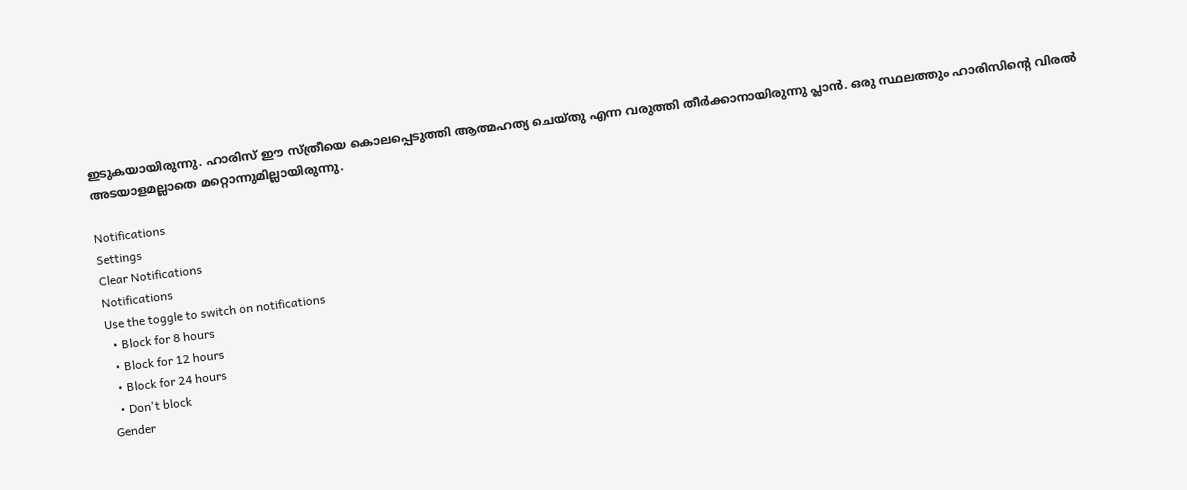ഇടുകയായിരുന്നു. ഹാരിസ് ഈ സ്ത്രീയെ കൊലപ്പെടുത്തി ആത്മഹത്യ ചെയ്തു എന്ന വരുത്തി തീര്‍ക്കാനായിരുന്നു പ്ലാന്‍. ഒരു സ്ഥലത്തും ഹാരിസിന്റെ വിരല്‍ അടയാളമല്ലാതെ മറ്റൊന്നുമില്ലായിരുന്നു.

Notifications
Settings
Clear Notifications
Notifications
Use the toggle to switch on notifications
  • Block for 8 hours
  • Block for 12 hours
  • Block for 24 hours
  • Don't block
Gender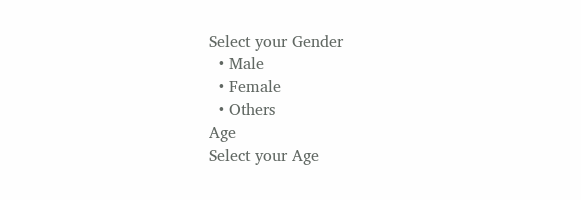Select your Gender
  • Male
  • Female
  • Others
Age
Select your Age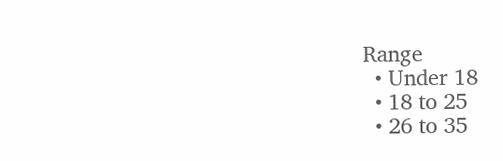Range
  • Under 18
  • 18 to 25
  • 26 to 35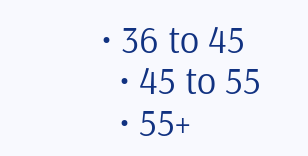• 36 to 45
  • 45 to 55
  • 55+